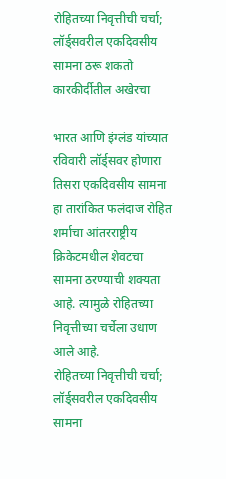रोहितच्या निवृत्तीची चर्चा; लॉर्ड्सवरील एकदिवसीय सामना ठरू शकतो कारकीर्दीतील अखेरचा

भारत आणि इंग्लंड यांच्यात रविवारी लॉर्ड्सवर होणारा तिसरा एकदिवसीय सामना हा तारांकित फलंदाज रोहित शर्माचा आंतरराष्ट्रीय क्रिकेटमधील शेवटचा सामना ठरण्याची शक्यता आहे. त्यामुळे रोहितच्या निवृत्तीच्या चर्चेला उधाण आले आहे.
रोहितच्या निवृत्तीची चर्चा; लॉर्ड्सवरील एकदिवसीय सामना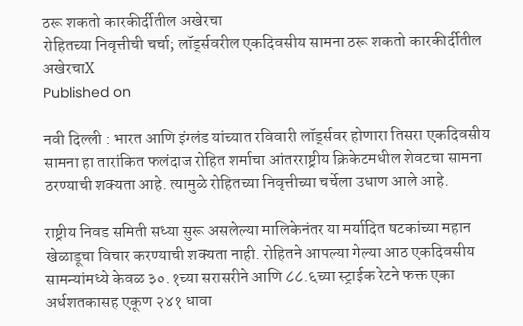ठरू शकतो कारकीर्दीतील अखेरचा
रोहितच्या निवृत्तीची चर्चा; लॉर्ड्सवरील एकदिवसीय सामना ठरू शकतो कारकीर्दीतील अखेरचाX
Published on

नवी दिल्ली : भारत आणि इंग्लंड यांच्यात रविवारी लॉर्ड्सवर होणारा तिसरा एकदिवसीय सामना हा तारांकित फलंदाज रोहित शर्माचा आंतरराष्ट्रीय क्रिकेटमधील शेवटचा सामना ठरण्याची शक्यता आहे. त्यामुळे रोहितच्या निवृत्तीच्या चर्चेला उधाण आले आहे.

राष्ट्रीय निवड समिती सध्या सुरू असलेल्या मालिकेनंतर या मर्यादित षटकांच्या महान खेळाडूचा विचार करण्याची शक्यता नाही. रोहितने आपल्या गेल्या आठ एकदिवसीय सामन्यांमध्ये केवळ ३०.१च्या सरासरीने आणि ८८.६च्या स्ट्राईक रेटने फक्त एका अर्धशतकासह एकूण २४१ धावा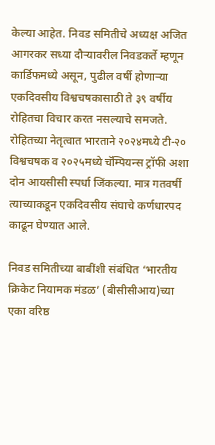केल्या आहेत. निवड समितीचे अध्यक्ष अजित आगरकर सध्या दौऱ्यावरील निवडकर्ते म्हणून कार्डिफमध्ये असून, पुढील वर्षी होणाऱ्या एकदिवसीय विश्वचषकासाठी ते ३९ वर्षीय रोहितचा विचार करत नसल्याचे समजते. रोहितच्या नेतृत्वात भारताने २०२४मध्ये टी-२० विश्वचषक व २०२५मध्ये चॅम्पियन्स ट्रॉफी अशा दोन आयसीसी स्पर्धा जिंकल्या. मात्र गतवर्षी त्याच्याकडून एकदिवसीय संघाचे कर्णधारपद काढून घेण्यात आले.

निवड समितीच्या बाबींशी संबंधित ‘भारतीय क्रिकेट नियामक मंडळ’ (बीसीसीआय)च्या एका वरिष्ठ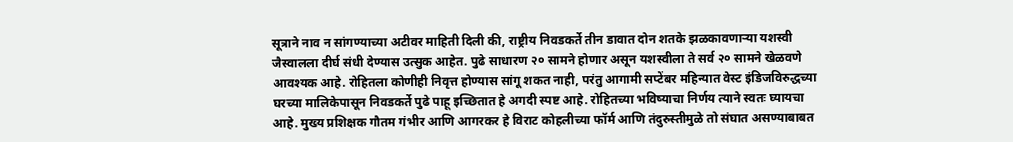सूत्राने नाव न सांगण्याच्या अटीवर माहिती दिली की, राष्ट्रीय निवडकर्ते तीन डावात दोन शतके झळकावणाऱ्या यशस्वी जैस्वालला दीर्घ संधी देण्यास उत्सुक आहेत. पुढे साधारण २० सामने होणार असून यशस्वीला ते सर्व २० सामने खेळवणे आवश्यक आहे. रोहितला कोणीही निवृत्त होण्यास सांगू शकत नाही, परंतु आगामी सप्टेंबर महिन्यात वेस्ट इंडिजविरुद्धच्या घरच्या मालिकेपासून निवडकर्ते पुढे पाहू इच्छितात हे अगदी स्पष्ट आहे. रोहितच्या भविष्याचा निर्णय त्याने स्वतः घ्यायचा आहे. मुख्य प्रशिक्षक गौतम गंभीर आणि आगरकर हे विराट कोहलीच्या फॉर्म आणि तंदुरुस्तीमुळे तो संघात असण्याबाबत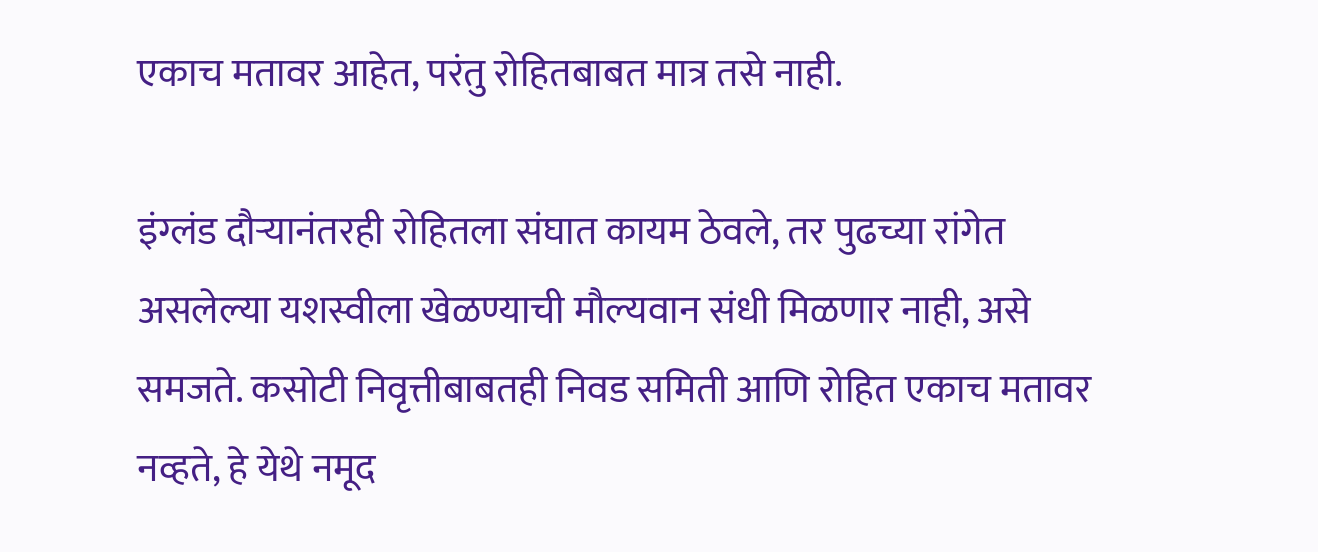एकाच मतावर आहेत, परंतु रोहितबाबत मात्र तसे नाही.

इंग्लंड दौऱ्यानंतरही रोहितला संघात कायम ठेवले, तर पुढच्या रांगेत असलेल्या यशस्वीला खेळण्याची मौल्यवान संधी मिळणार नाही, असे समजते. कसोटी निवृत्तीबाबतही निवड समिती आणि रोहित एकाच मतावर नव्हते, हे येथे नमूद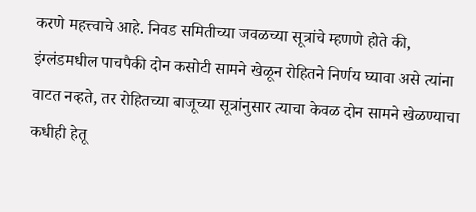करणे महत्त्वाचे आहे. निवड समितीच्या जवळच्या सूत्रांचे म्हणणे होते की, इंग्लंडमधील पाचपैकी दोन कसोटी सामने खेळून रोहितने निर्णय घ्यावा असे त्यांना वाटत नव्हते, तर रोहितच्या बाजूच्या सूत्रांनुसार त्याचा केवळ दोन सामने खेळण्याचा कधीही हेतू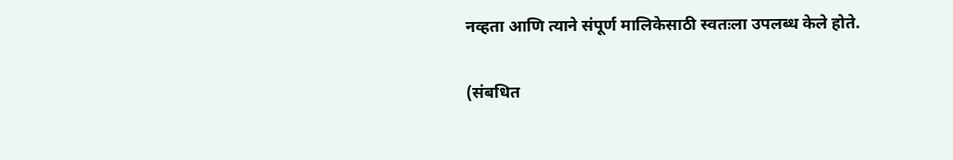नव्हता आणि त्याने संपूर्ण मालिकेसाठी स्वतःला उपलब्ध केले होते.

(संबधित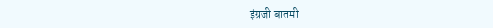इंग्रजी बातमी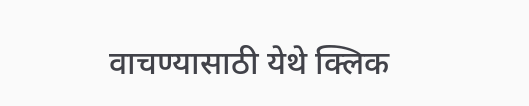वाचण्यासाठी येथे क्लिक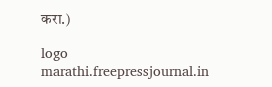करा.)

logo
marathi.freepressjournal.in